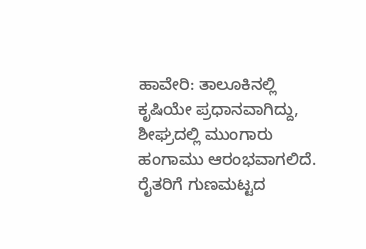ಹಾವೇರಿ: ತಾಲೂಕಿನಲ್ಲಿ ಕೃಷಿಯೇ ಪ್ರಧಾನವಾಗಿದ್ದು, ಶೀಘ್ರದಲ್ಲಿ ಮುಂಗಾರು ಹಂಗಾಮು ಆರಂಭವಾಗಲಿದೆ. ರೈತರಿಗೆ ಗುಣಮಟ್ಟದ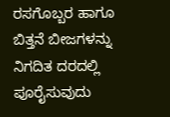ರಸಗೊಬ್ಬರ ಹಾಗೂ ಬಿತ್ತನೆ ಬೀಜಗಳನ್ನು ನಿಗದಿತ ದರದಲ್ಲಿ ಪೂರೈಸುವುದು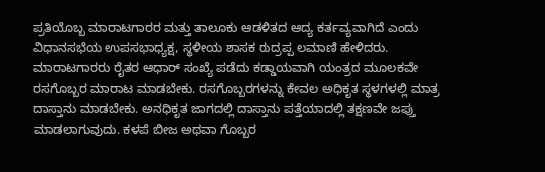ಪ್ರತಿಯೊಬ್ಬ ಮಾರಾಟಗಾರರ ಮತ್ತು ತಾಲೂಕು ಆಡಳಿತದ ಆದ್ಯ ಕರ್ತವ್ಯವಾಗಿದೆ ಎಂದು ವಿಧಾನಸಭೆಯ ಉಪಸಭಾಧ್ಯಕ್ಷ, ಸ್ಥಳೀಯ ಶಾಸಕ ರುದ್ರಪ್ಪ ಲಮಾಣಿ ಹೇಳಿದರು.
ಮಾರಾಟಗಾರರು ರೈತರ ಆಧಾರ್ ಸಂಖ್ಯೆ ಪಡೆದು ಕಡ್ಡಾಯವಾಗಿ ಯಂತ್ರದ ಮೂಲಕವೇ ರಸಗೊಬ್ಬರ ಮಾರಾಟ ಮಾಡಬೇಕು. ರಸಗೊಬ್ಬರಗಳನ್ನು ಕೇವಲ ಅಧಿಕೃತ ಸ್ಥಳಗಳಲ್ಲಿ ಮಾತ್ರ ದಾಸ್ತಾನು ಮಾಡಬೇಕು. ಅನಧಿಕೃತ ಜಾಗದಲ್ಲಿ ದಾಸ್ತಾನು ಪತ್ತೆಯಾದಲ್ಲಿ ತಕ್ಷಣವೇ ಜಪ್ತು ಮಾಡಲಾಗುವುದು. ಕಳಪೆ ಬೀಜ ಅಥವಾ ಗೊಬ್ಬರ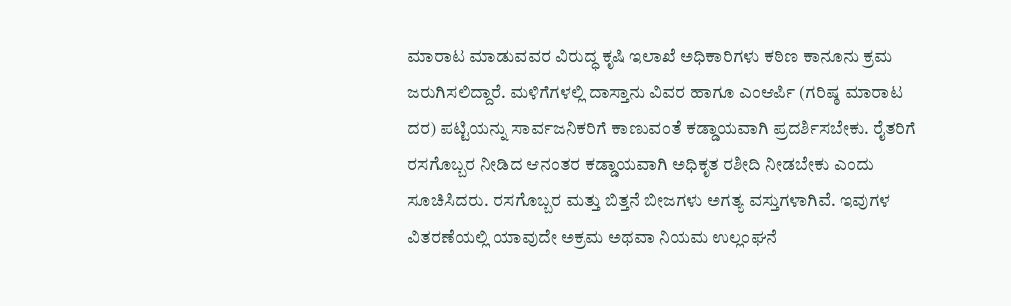ಮಾರಾಟ ಮಾಡುವವರ ವಿರುದ್ಧ ಕೃಷಿ ಇಲಾಖೆ ಅಧಿಕಾರಿಗಳು ಕಠಿಣ ಕಾನೂನು ಕ್ರಮ ಜರುಗಿಸಲಿದ್ದಾರೆ. ಮಳಿಗೆಗಳಲ್ಲಿ ದಾಸ್ತಾನು ವಿವರ ಹಾಗೂ ಎಂಆರ್ಪಿ (ಗರಿಷ್ಠ ಮಾರಾಟ ದರ) ಪಟ್ಟಿಯನ್ನು ಸಾರ್ವಜನಿಕರಿಗೆ ಕಾಣುವಂತೆ ಕಡ್ಡಾಯವಾಗಿ ಪ್ರದರ್ಶಿಸಬೇಕು. ರೈತರಿಗೆ ರಸಗೊಬ್ಬರ ನೀಡಿದ ಆನಂತರ ಕಡ್ಡಾಯವಾಗಿ ಅಧಿಕೃತ ರಶೀದಿ ನೀಡಬೇಕು ಎಂದು ಸೂಚಿಸಿದರು. ರಸಗೊಬ್ಬರ ಮತ್ತು ಬಿತ್ತನೆ ಬೀಜಗಳು ಅಗತ್ಯ ವಸ್ತುಗಳಾಗಿವೆ. ಇವುಗಳ ವಿತರಣೆಯಲ್ಲಿ ಯಾವುದೇ ಅಕ್ರಮ ಅಥವಾ ನಿಯಮ ಉಲ್ಲಂಘನೆ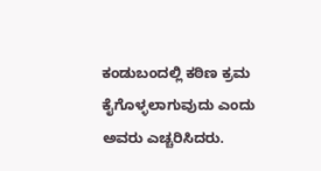ಕಂಡುಬಂದಲ್ಲಿ ಕಠಿಣ ಕ್ರಮ ಕೈಗೊಳ್ಳಲಾಗುವುದು ಎಂದು ಅವರು ಎಚ್ಚರಿಸಿದರು.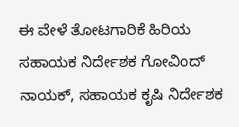ಈ ವೇಳೆ ತೋಟಗಾರಿಕೆ ಹಿರಿಯ ಸಹಾಯಕ ನಿರ್ದೇಶಕ ಗೋವಿಂದ್ ನಾಯಕ್, ಸಹಾಯಕ ಕೃಷಿ ನಿರ್ದೇಶಕ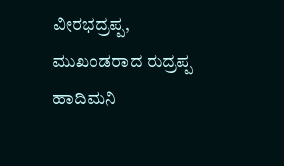ವೀರಭದ್ರಪ್ಪ, ಮುಖಂಡರಾದ ರುದ್ರಪ್ಪ ಹಾದಿಮನಿ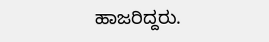ಹಾಜರಿದ್ದರು.